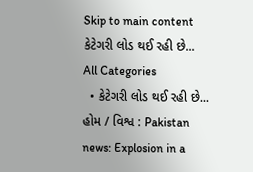Skip to main content
કેટેગરી લોડ થઈ રહી છે...
All Categories
  • કેટેગરી લોડ થઈ રહી છે...
હોમ / વિશ્વ : Pakistan news: Explosion in a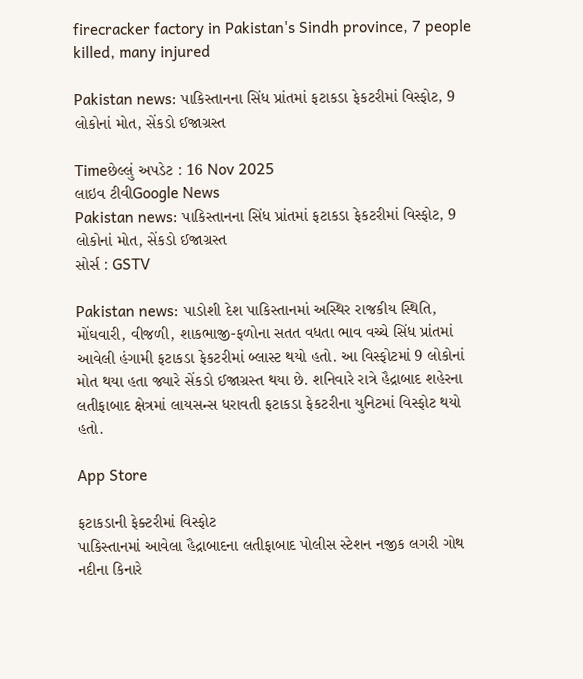firecracker factory in Pakistan's Sindh province, 7 people killed, many injured

Pakistan news: પાકિસ્તાનના સિંધ પ્રાંતમાં ફટાકડા ફેકટરીમાં વિસ્ફોટ, 9 લોકોનાં મોત, સેંકડો ઈજાગ્રસ્ત

Timeછેલ્લું અપડેટ : 16 Nov 2025
લાઇવ ટીવીGoogle News
Pakistan news: પાકિસ્તાનના સિંધ પ્રાંતમાં ફટાકડા ફેકટરીમાં વિસ્ફોટ, 9 લોકોનાં મોત, સેંકડો ઈજાગ્રસ્ત
સોર્સ : GSTV

Pakistan news: પાડોશી દેશ પાકિસ્તાનમાં અસ્થિર રાજકીય સ્થિતિ, મોંઘવારી, વીજળી, શાકભાજી-ફળોના સતત વધતા ભાવ વચ્ચે સિંધ પ્રાંતમાં આવેલી હંગામી ફટાકડા ફેકટરીમાં બ્લાસ્ટ થયો હતો. આ વિસ્ફોટમાં 9 લોકોનાં મોત થયા હતા જ્યારે સેંકડો ઈજાગ્રસ્ત થયા છે. શનિવારે રાત્રે હૈદ્રાબાદ શહેરના લતીફાબાદ ક્ષેત્રમાં લાયસન્સ ધરાવતી ફટાકડા ફેકટરીના યુનિટમાં વિસ્ફોટ થયો હતો.

App Store

ફટાકડાની ફેક્ટરીમાં વિસ્ફોટ
પાકિસ્તાનમાં આવેલા હૈદ્રાબાદના લતીફાબાદ પોલીસ સ્ટેશન નજીક લગરી ગોથ નદીના કિનારે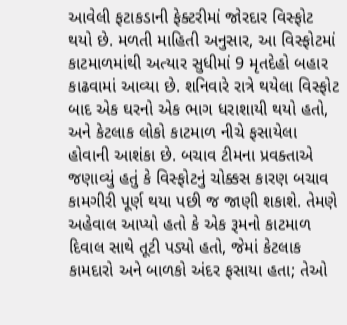આવેલી ફટાકડાની ફેક્ટરીમાં જોરદાર વિસ્ફોટ થયો છે. મળતી માહિતી અનુસાર, આ વિસ્ફોટમાં કાટમાળમાંથી અત્યાર સુધીમાં 9 મૃતદેહો બહાર કાઢવામાં આવ્યા છે. શનિવારે રાત્રે થયેલા વિસ્ફોટ બાદ એક ઘરનો એક ભાગ ધરાશાયી થયો હતો, અને કેટલાક લોકો કાટમાળ નીચે ફસાયેલા હોવાની આશંકા છે. બચાવ ટીમના પ્રવક્તાએ જણાવ્યું હતું કે વિસ્ફોટનું ચોક્કસ કારણ બચાવ કામગીરી પૂર્ણ થયા પછી જ જાણી શકાશે. તેમણે અહેવાલ આપ્યો હતો કે એક રૂમનો કાટમાળ દિવાલ સાથે તૂટી પડ્યો હતો, જેમાં કેટલાક કામદારો અને બાળકો અંદર ફસાયા હતા; તેઓ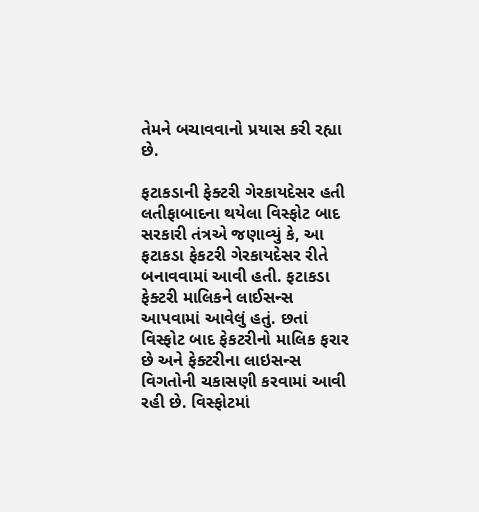તેમને બચાવવાનો પ્રયાસ કરી રહ્યા છે.

ફટાકડાની ફેક્ટરી ગેરકાયદેસર હતી
લતીફાબાદના થયેલા વિસ્ફોટ બાદ સરકારી તંત્રએ જણાવ્યું કે, આ ફટાકડા ફેકટરી ગેરકાયદેસર રીતે બનાવવામાં આવી હતી. ફટાકડા ફેક્ટરી માલિકને લાઈસન્સ આપવામાં આવેલું હતું. છતાં વિસ્ફોટ બાદ ફેકટરીનો માલિક ફરાર છે અને ફેક્ટરીના લાઇસન્સ વિગતોની ચકાસણી કરવામાં આવી રહી છે. વિસ્ફોટમાં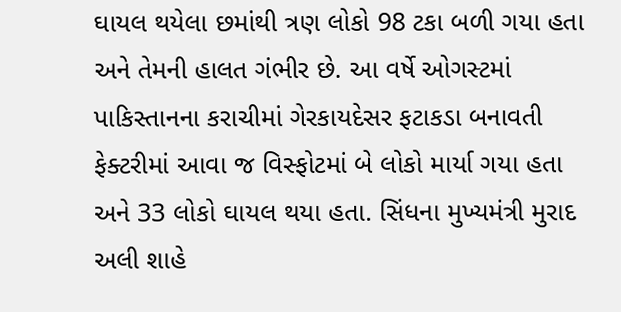ઘાયલ થયેલા છમાંથી ત્રણ લોકો 98 ટકા બળી ગયા હતા અને તેમની હાલત ગંભીર છે. આ વર્ષે ઓગસ્ટમાં પાકિસ્તાનના કરાચીમાં ગેરકાયદેસર ફટાકડા બનાવતી ફેક્ટરીમાં આવા જ વિસ્ફોટમાં બે લોકો માર્યા ગયા હતા અને 33 લોકો ઘાયલ થયા હતા. સિંધના મુખ્યમંત્રી મુરાદ અલી શાહે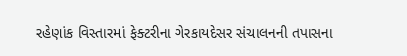રહેણાંક વિસ્તારમાં ફેક્ટરીના ગેરકાયદેસર સંચાલનની તપાસના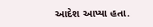આદેશ આપ્યા હતા.